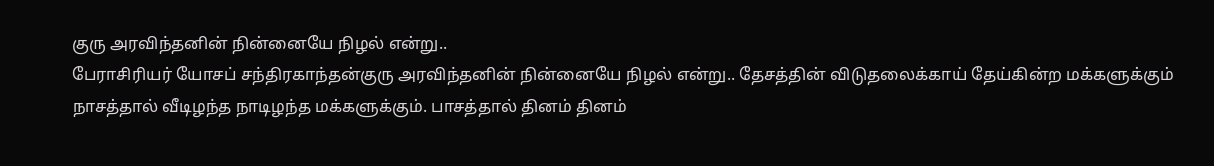குரு அரவிந்தனின் நின்னையே நிழல் என்று..
பேராசிரியர் யோசப் சந்திரகாந்தன்குரு அரவிந்தனின் நின்னையே நிழல் என்று.. தேசத்தின் விடுதலைக்காய் தேய்கின்ற மக்களுக்கும் நாசத்தால் வீடிழந்த நாடிழந்த மக்களுக்கும். பாசத்தால் தினம் தினம்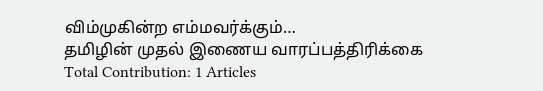விம்முகின்ற எம்மவர்க்கும்…
தமிழின் முதல் இணைய வாரப்பத்திரிக்கை
Total Contribution: 1 Articles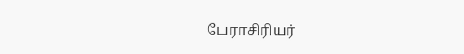பேராசிரியர்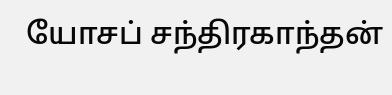யோசப் சந்திரகாந்தன்